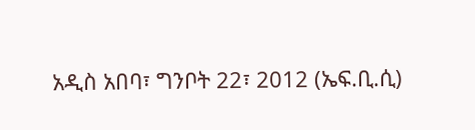አዲስ አበባ፣ ግንቦት 22፣ 2012 (ኤፍ.ቢ.ሲ)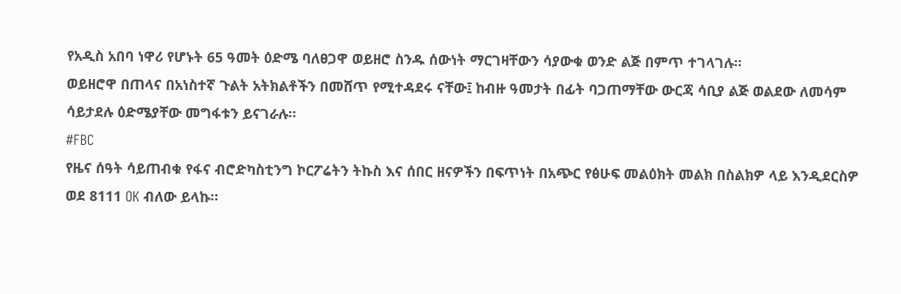የአዲስ አበባ ነዋሪ የሆኑት 65 ዓመት ዕድሜ ባለፀጋዋ ወይዘሮ ስንዱ ሰውነት ማርገዛቸውን ሳያውቁ ወንድ ልጅ በምጥ ተገላገሉ።
ወይዘሮዋ በጠላና በአነስተኛ ጉልት አትክልቶችን በመሸጥ የሚተዳደሩ ናቸው፤ ከብዙ ዓመታት በፊት ባጋጠማቸው ውርጃ ሳቢያ ልጅ ወልደው ለመሳም ሳይታደሉ ዕድሜያቸው መግፋቱን ይናገራሉ።
#FBC
የዜና ሰዓት ሳይጠብቁ የፋና ብሮድካስቲንግ ኮርፖሬትን ትኩስ እና ሰበር ዘናዎችን በፍጥነት በአጭር የፅሁፍ መልዕክት መልክ በስልክዎ ላይ እንዲደርስዎ ወደ 8111 OK ብለው ይላኩ።